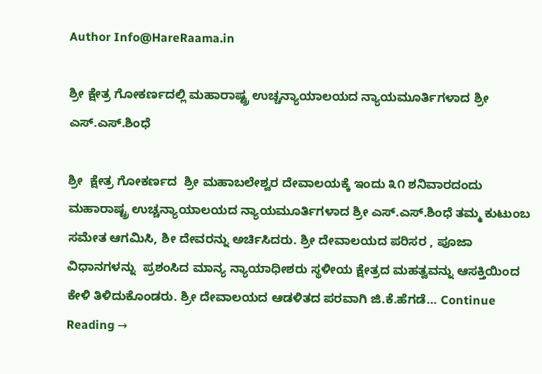Author Info@HareRaama.in

ಶ್ರೀ ಕ್ಷೇತ್ರ ಗೋಕರ್ಣದಲ್ಲಿ ಮಹಾರಾಷ್ಟ್ರ ಉಚ್ಚನ್ಯಾಯಾಲಯದ ನ್ಯಾಯಮೂರ್ತಿಗಳಾದ ಶ್ರೀ ಎಸ್.ಎಸ್.ಶಿಂಧೆ

ಶ್ರೀ  ಕ್ಷೇತ್ರ ಗೋಕರ್ಣದ  ಶ್ರೀ ಮಹಾಬಲೇಶ್ವರ ದೇವಾಲಯಕ್ಕೆ ಇಂದು ೩೧ ಶನಿವಾರದಂದು ಮಹಾರಾಷ್ಟ್ರ ಉಚ್ಚನ್ಯಾಯಾಲಯದ ನ್ಯಾಯಮೂರ್ತಿಗಳಾದ ಶ್ರೀ ಎಸ್.ಎಸ್.ಶಿಂಧೆ ತಮ್ಮ ಕುಟುಂಬ ಸಮೇತ ಆಗಮಿಸಿ, ಶೀ ದೇವರನ್ನು ಅರ್ಚಿಸಿದರು. ಶ್ರೀ ದೇವಾಲಯದ ಪರಿಸರ , ಪೂಜಾ  ವಿಧಾನಗಳನ್ನು  ಪ್ರಶಂಸಿದ ಮಾನ್ಯ ನ್ಯಾಯಾಧೀಶರು ಸ್ಥಳೀಯ ಕ್ಷೇತ್ರದ ಮಹತ್ವವನ್ನು ಆಸಕ್ತಿಯಿಂದ ಕೇಳಿ ತಿಳಿದುಕೊಂಡರು. ಶ್ರೀ ದೇವಾಲಯದ ಆಡಳಿತದ ಪರವಾಗಿ ಜಿ.ಕೆ.ಹೆಗಡೆ… Continue Reading →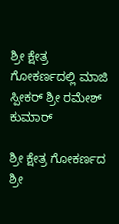ಶ್ರೀ ಕ್ಷೇತ್ರ ಗೋಕರ್ಣದಲ್ಲಿ ಮಾಜಿ ಸ್ಪೀಕರ್ ಶ್ರೀ ರಮೇಶ್ ಕುಮಾರ್

ಶ್ರೀ ಕ್ಷೇತ್ರ ಗೋಕರ್ಣದ ಶ್ರೀ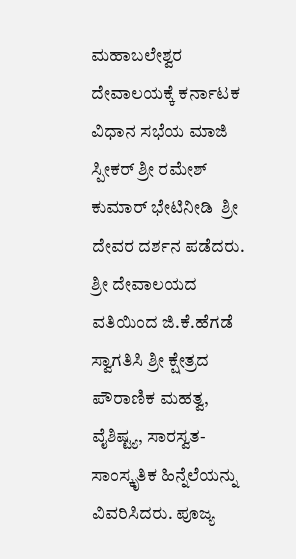ಮಹಾಬಲೇಶ್ವರ ದೇವಾಲಯಕ್ಕೆ ಕರ್ನಾಟಕ  ವಿಧಾನ ಸಭೆಯ ಮಾಜಿ ಸ್ಪೀಕರ್ ಶ್ರೀ ರಮೇಶ್ ಕುಮಾರ್ ಭೇಟಿನೀಡಿ  ಶ್ರೀ ದೇವರ ದರ್ಶನ ಪಡೆದರು. ಶ್ರೀ ದೇವಾಲಯದ ವತಿಯಿಂದ ಜಿ.ಕೆ.ಹೆಗಡೆ ಸ್ವಾಗತಿಸಿ ಶ್ರೀ ಕ್ಷೇತ್ರದ ಪೌರಾಣಿಕ ಮಹತ್ವ, ವೈಶಿಷ್ಟ್ಯ, ಸಾರಸ್ವತ-ಸಾಂಸ್ಕೃತಿಕ ಹಿನ್ನೆಲೆಯನ್ನು ವಿವರಿಸಿದರು. ಪೂಜ್ಯ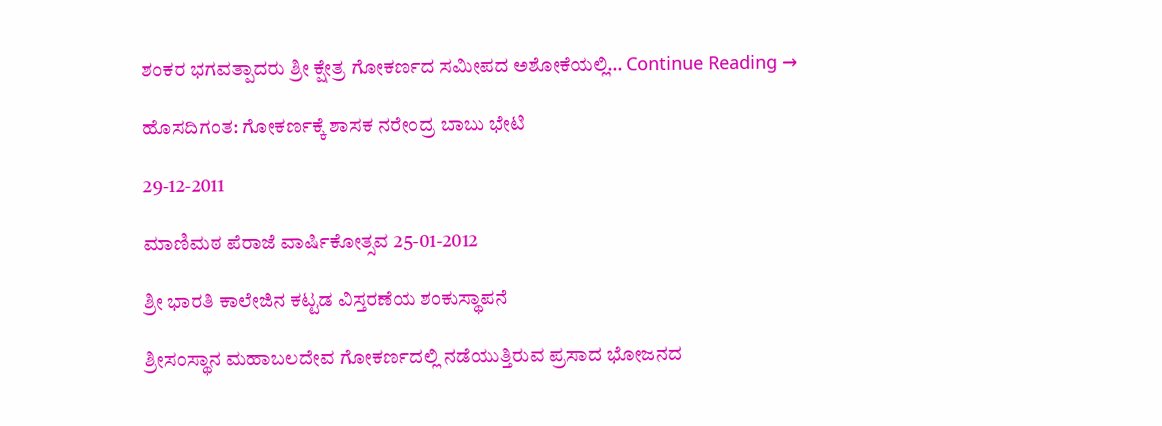ಶಂಕರ ಭಗವತ್ಪಾದರು ಶ್ರೀ ಕ್ಷೇತ್ರ ಗೋಕರ್ಣದ ಸಮೀಪದ ಅಶೋಕೆಯಲ್ಲಿ… Continue Reading →

ಹೊಸದಿಗಂತ: ಗೋಕರ್ಣಕ್ಕೆ ಶಾಸಕ ನರೇಂದ್ರ ಬಾಬು ಭೇಟಿ

29-12-2011

ಮಾಣಿಮಠ ಪೆರಾಜೆ ವಾರ್ಷಿಕೋತ್ಸವ 25-01-2012

ಶ್ರೀ ಭಾರತಿ ಕಾಲೇಜಿನ ಕಟ್ಟಡ ವಿಸ್ತರಣೆಯ ಶಂಕುಸ್ಥಾಪನೆ

ಶ್ರೀಸಂಸ್ಥಾನ ಮಹಾಬಲದೇವ ಗೋಕರ್ಣದಲ್ಲಿ ನಡೆಯುತ್ತಿರುವ ಪ್ರಸಾದ ಭೋಜನದ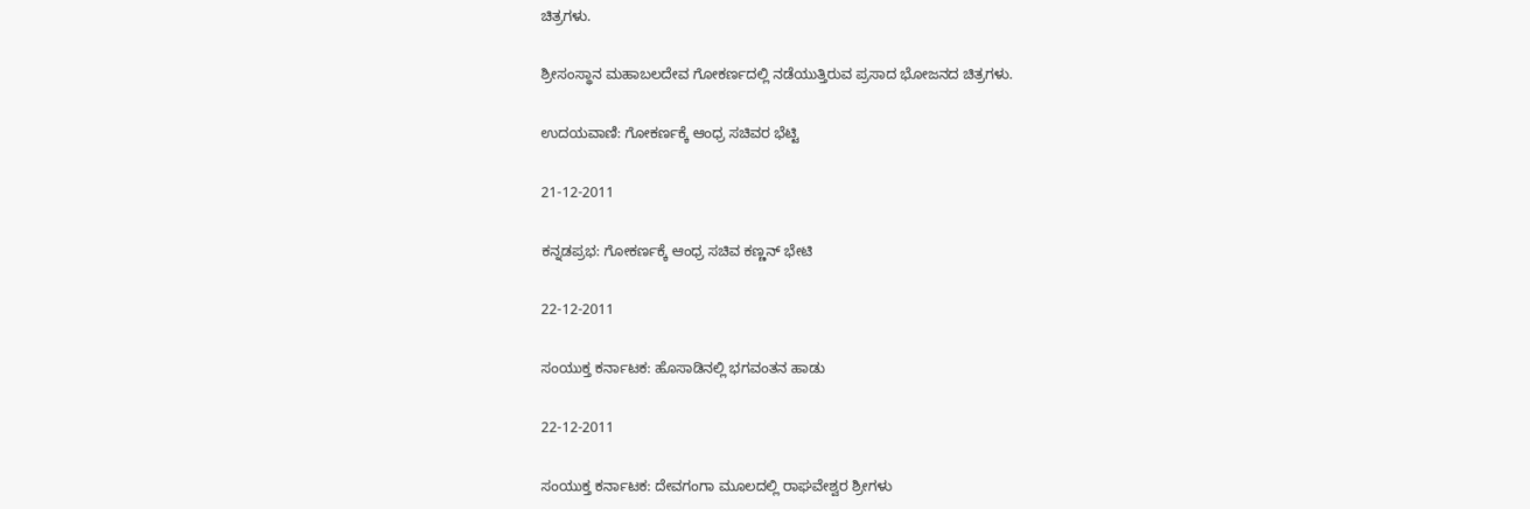ಚಿತ್ರಗಳು.

ಶ್ರೀಸಂಸ್ಥಾನ ಮಹಾಬಲದೇವ ಗೋಕರ್ಣದಲ್ಲಿ ನಡೆಯುತ್ತಿರುವ ಪ್ರಸಾದ ಭೋಜನದ ಚಿತ್ರಗಳು.

ಉದಯವಾಣಿ: ಗೋಕರ್ಣಕ್ಕೆ ಆಂಧ್ರ ಸಚಿವರ ಭೆಟ್ಟಿ

21-12-2011

ಕನ್ನಡಪ್ರಭ: ಗೋಕರ್ಣಕ್ಕೆ ಆಂಧ್ರ ಸಚಿವ ಕಣ್ಣನ್ ಭೇಟಿ

22-12-2011

ಸಂಯುಕ್ತ ಕರ್ನಾಟಕ: ಹೊಸಾಡಿನಲ್ಲಿ ಭಗವಂತನ ಹಾಡು

22-12-2011

ಸಂಯುಕ್ತ ಕರ್ನಾಟಕ: ದೇವಗಂಗಾ ಮೂಲದಲ್ಲಿ ರಾಘವೇಶ್ವರ ಶ್ರೀಗಳು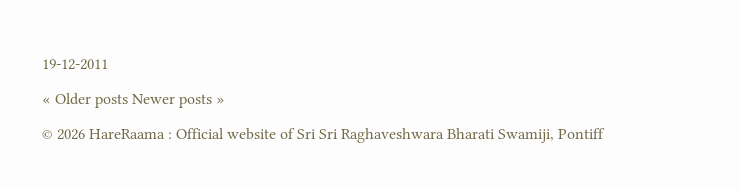19-12-2011

« Older posts Newer posts »

© 2026 HareRaama : Official website of Sri Sri Raghaveshwara Bharati Swamiji, Pontiff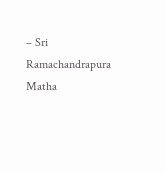– Sri Ramachandrapura Matha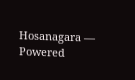Hosanagara — Powered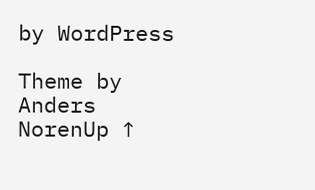by WordPress

Theme by Anders NorenUp ↑